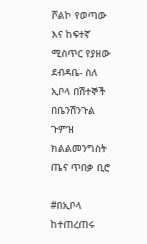ሾልኮ የወጣው እና ከፍተኛ ሚስጥር የያዘው ደብዳቤ- ስለ ኢቦላ በሽተኞች በቤንሽንጉል ጉምዝ ክልልመንግስት ጤና ጥበቃ ቢሮ

#በኢቦላ ከተጠረጠሩ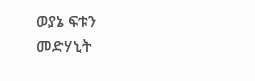ወያኔ ፍቱን መድሃኒት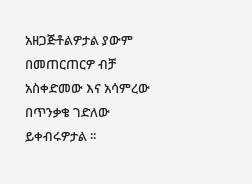አዘጋጅቶልዎታል ያውም በመጠርጠርዎ ብቻ አስቀድመው እና አሳምረው በጥንቃቄ ገድለው ይቀብሩዎታል ፡፡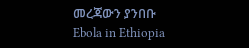መረጃውን ያንበቡ
Ebola in Ethiopia